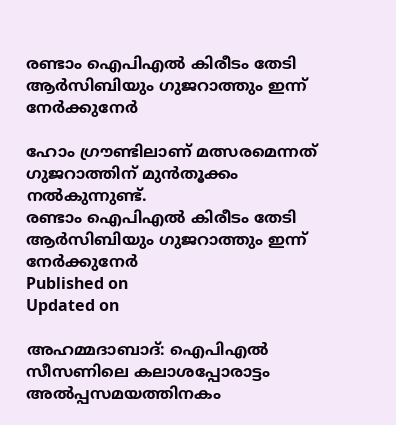രണ്ടാം ഐപിഎൽ കിരീടം തേടി ആർസിബിയും ഗുജറാത്തും ഇന്ന് നേർക്കുനേർ

ഹോം ഗ്രൗണ്ടിലാണ് മത്സരമെന്നത് ഗുജറാത്തിന് മുൻതൂക്കം നൽകുന്നുണ്ട്.
രണ്ടാം ഐപിഎൽ കിരീടം തേടി ആർസിബിയും ഗുജറാത്തും ഇന്ന് നേർക്കുനേർ
Published on
Updated on

അഹമ്മദാബാദ്: ഐപിഎൽ സീസണിലെ കലാശപ്പോരാട്ടം അൽപ്പസമയത്തിനകം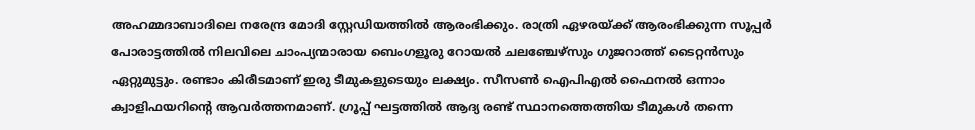അഹമ്മദാബാദിലെ നരേന്ദ്ര മോദി സ്റ്റേഡിയത്തിൽ ആരംഭിക്കും. രാത്രി ഏഴരയ്ക്ക് ആരംഭിക്കുന്ന സൂപ്പർ പോരാട്ടത്തിൽ നിലവിലെ ചാംപ്യന്മാരായ ബെംഗളൂരു റോയൽ ചലഞ്ചേഴ്സും ഗുജറാത്ത് ടൈറ്റൻസും ഏറ്റുമുട്ടും. രണ്ടാം കിരീടമാണ് ഇരു ടീമുകളുടെയും ലക്ഷ്യം. സീസൺ ഐപിഎൽ ഫൈനൽ ഒന്നാം ക്വാളിഫയറിൻ്റെ ആവർത്തനമാണ്. ഗ്രൂപ്പ് ഘട്ടത്തിൽ ആദ്യ രണ്ട് സ്ഥാനത്തെത്തിയ ടീമുകൾ തന്നെ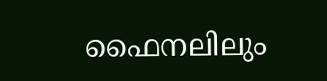ഫൈനലിലും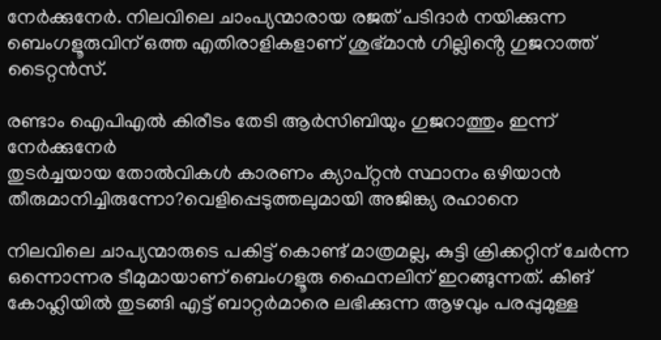നേർക്കുനേർ. നിലവിലെ ചാംപ്യന്മാരായ രജത് പടിദാർ നയിക്കുന്ന ബെംഗളൂരുവിന് ഒത്ത എതിരാളികളാണ് ശുഭ്മാൻ ഗില്ലിൻ്റെ ഗുജറാത്ത് ടൈറ്റൻസ്.

രണ്ടാം ഐപിഎൽ കിരീടം തേടി ആർസിബിയും ഗുജറാത്തും ഇന്ന് നേർക്കുനേർ
തുടർച്ചയായ തോൽവികൾ കാരണം ക്യാപ്റ്റൻ സ്ഥാനം ഒഴിയാൻ തീരുമാനിച്ചിരുന്നോ?വെളിപ്പെടുത്തലുമായി അജിങ്ക്യ രഹാനെ

നിലവിലെ ചാപ്യന്മാരുടെ പകിട്ട് കൊണ്ട് മാത്രമല്ല, കുട്ടി ക്രിക്കറ്റിന് ചേ‍ർന്ന ഒന്നൊന്നര ടീമുമായാണ് ബെംഗളൂരു ഫൈനലിന് ഇറങ്ങുന്നത്. കിങ് കോഹ്ലിയിൽ തുടങ്ങി എട്ട് ബാറ്റർമാരെ ലഭിക്കുന്ന ആഴവും പരപ്പുമുള്ള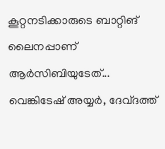കൂറ്റനടിക്കാരുടെ ബാറ്റിങ് ലൈനപ്പാണ് ആർസിബിയുടേത്... വെങ്കിടേഷ് അയ്യർ, ദേവ്ദത്ത്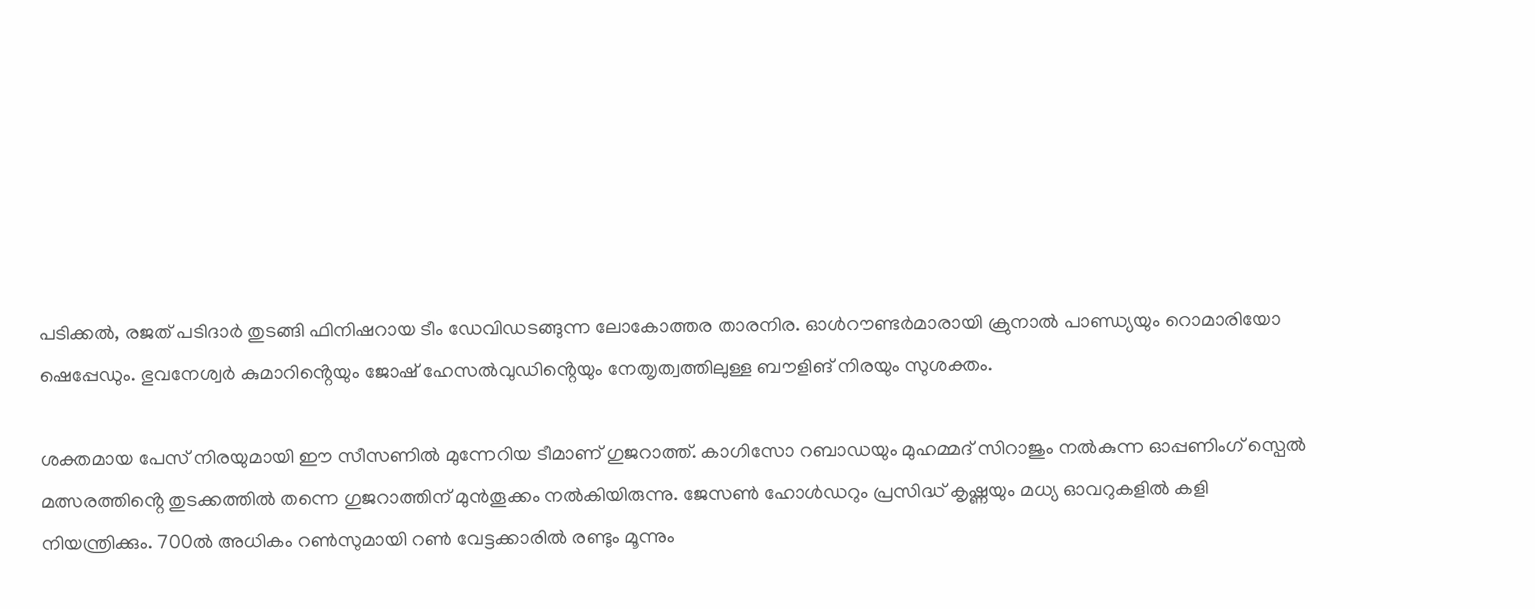പടിക്കൽ, രജത് പടിദാർ തുടങ്ങി ഫിനിഷറായ ടീം ഡേവിഡടങ്ങുന്ന ലോകോത്തര താരനിര. ഓൾറൗണ്ട‍ർമാരായി ക്രുനാൽ പാണ്ഡ്യയും റൊമാരിയോ ഷെപ്പേഡും. ഭുവനേശ്വർ കുമാറിൻ്റെയും ജോഷ് ഹേസൽവുഡിൻ്റെയും നേത‍ൃത്വത്തിലുള്ള ബൗളിങ് നിരയും സുശക്തം.

ശക്തമായ പേസ് നിരയുമായി ഈ സീസണിൽ മുന്നേറിയ ടീമാണ് ഗുജറാത്ത്. കാഗിസോ റബാഡയും മുഹമ്മദ്‌ സിറാജും നൽകുന്ന ഓപ്പണിംഗ് സ്പെൽ മത്സരത്തിൻ്റെ തുടക്കത്തിൽ തന്നെ ഗുജറാത്തിന് മുൻതൂക്കം നൽകിയിരുന്നു. ജേസൺ ഹോൾഡറും പ്രസിദ്ധ് കൃഷ്ണയും മധ്യ ഓവറുകളിൽ കളി നിയന്ത്രിക്കും. 700ൽ അധികം റൺസുമായി റൺ വേട്ടക്കാരിൽ രണ്ടും മൂന്നും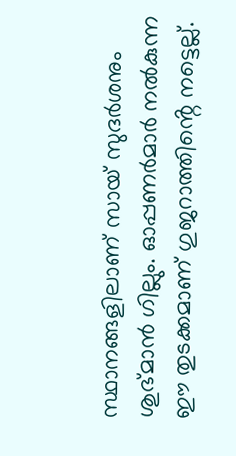സ്ഥാനങ്ങളിലാണ് സായ് സുദർശനും ശുഭ്മാൻ ഗില്ലും. ഓപ്പണർമാർ നൽകുന്ന ഈ തുടക്കമാണ് ഗുജറാത്തിൻ്റെ നട്ടെല്ല്.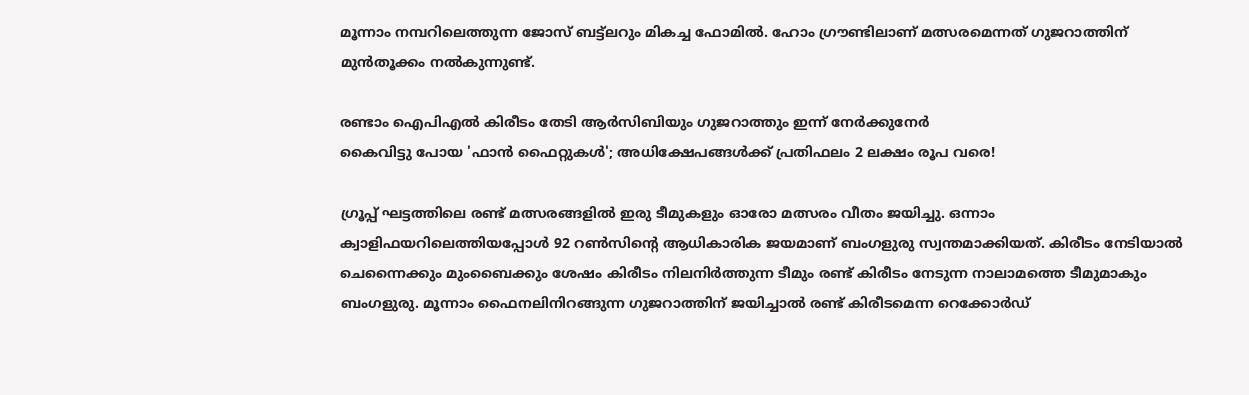മൂന്നാം നമ്പറിലെത്തുന്ന ജോസ് ബട്ട്ലറും മികച്ച ഫോമിൽ. ഹോം ഗ്രൗണ്ടിലാണ് മത്സരമെന്നത് ഗുജറാത്തിന് മുൻതൂക്കം നൽകുന്നുണ്ട്.

രണ്ടാം ഐപിഎൽ കിരീടം തേടി ആർസിബിയും ഗുജറാത്തും ഇന്ന് നേർക്കുനേർ
കൈവിട്ടു പോയ 'ഫാന്‍ ഫൈറ്റുകൾ'; അധിക്ഷേപങ്ങള്‍ക്ക് പ്രതിഫലം 2 ലക്ഷം രൂപ വരെ!

ഗ്രൂപ്പ് ഘട്ടത്തിലെ രണ്ട് മത്സരങ്ങളിൽ ഇരു ടീമുകളും ഓരോ മത്സരം വീതം ജയിച്ചു. ഒന്നാം ക്വാളിഫയറിലെത്തിയപ്പോൾ 92 റൺസിൻ്റെ ആധികാരിക ജയമാണ് ബംഗളുരു സ്വന്തമാക്കിയത്. കിരീടം നേടിയാൽ ചെന്നൈക്കും മുംബൈക്കും ശേഷം കിരീടം നിലനിർത്തുന്ന ടീമും രണ്ട് കിരീടം നേടുന്ന നാലാമത്തെ ടീമുമാകും ബംഗളുരു. മൂന്നാം ഫൈനലിനിറങ്ങുന്ന ഗുജറാത്തിന് ജയിച്ചാൽ രണ്ട് കിരീടമെന്ന റെക്കോർഡ്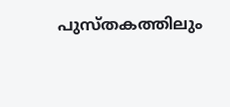പുസ്തകത്തിലും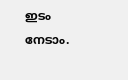ഇടം നേടാം.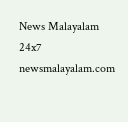News Malayalam 24x7
newsmalayalam.com